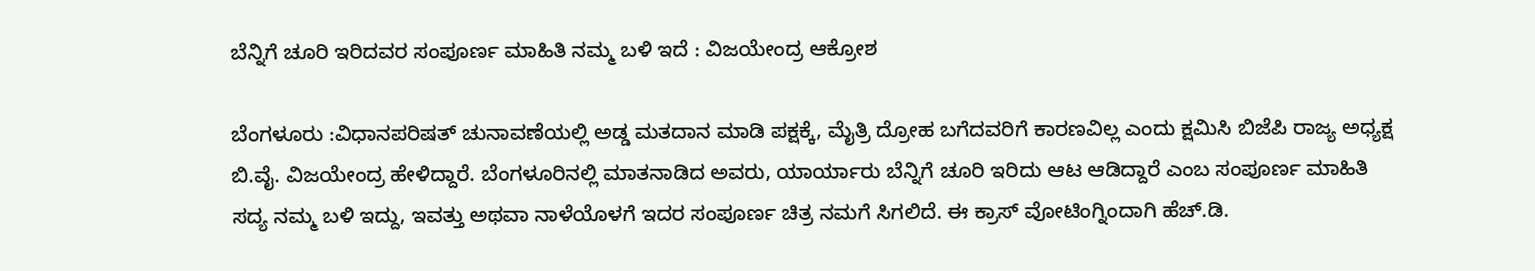ಬೆನ್ನಿಗೆ ಚೂರಿ ಇರಿದವರ ಸಂಪೂರ್ಣ ಮಾಹಿತಿ ನಮ್ಮ ಬಳಿ ಇದೆ : ವಿಜಯೇಂದ್ರ ಆಕ್ರೋಶ

ಬೆಂಗಳೂರು :ವಿಧಾನಪರಿಷತ್ ಚುನಾವಣೆಯಲ್ಲಿ ಅಡ್ಡ ಮತದಾನ ಮಾಡಿ ಪಕ್ಷಕ್ಕೆ, ಮೈತ್ರಿ ದ್ರೋಹ ಬಗೆದವರಿಗೆ ಕಾರಣವಿಲ್ಲ ಎಂದು ಕ್ಷಮಿಸಿ ಬಿಜೆಪಿ ರಾಜ್ಯ ಅಧ್ಯಕ್ಷ ಬಿ.ವೈ. ವಿಜಯೇಂದ್ರ ಹೇಳಿದ್ದಾರೆ. ಬೆಂಗಳೂರಿನಲ್ಲಿ ಮಾತನಾಡಿದ ಅವರು, ಯಾರ್ಯಾರು ಬೆನ್ನಿಗೆ ಚೂರಿ ಇರಿದು ಆಟ ಆಡಿದ್ದಾರೆ ಎಂಬ ಸಂಪೂರ್ಣ ಮಾಹಿತಿ ಸದ್ಯ ನಮ್ಮ ಬಳಿ ಇದ್ದು, ಇವತ್ತು ಅಥವಾ ನಾಳೆಯೊಳಗೆ ಇದರ ಸಂಪೂರ್ಣ ಚಿತ್ರ ನಮಗೆ ಸಿಗಲಿದೆ. ಈ ಕ್ರಾಸ್ ವೋಟಿಂಗ್ನಿಂದಾಗಿ ಹೆಚ್.ಡಿ.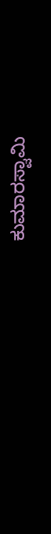ಕುಮಾರಸ್ವಾಮಿ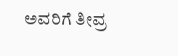ಅವರಿಗೆ ತೀವ್ರ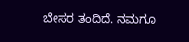ಬೇಸರ ತಂದಿದೆ. ನಮಗೂ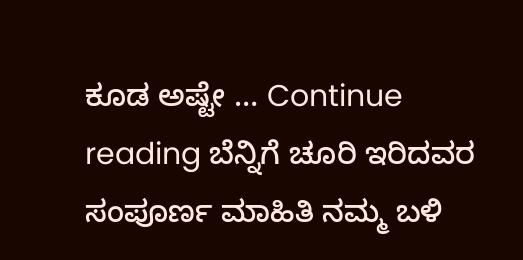ಕೂಡ ಅಷ್ಟೇ … Continue reading ಬೆನ್ನಿಗೆ ಚೂರಿ ಇರಿದವರ ಸಂಪೂರ್ಣ ಮಾಹಿತಿ ನಮ್ಮ ಬಳಿ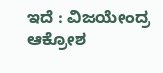ಇದೆ : ವಿಜಯೇಂದ್ರ ಆಕ್ರೋಶ